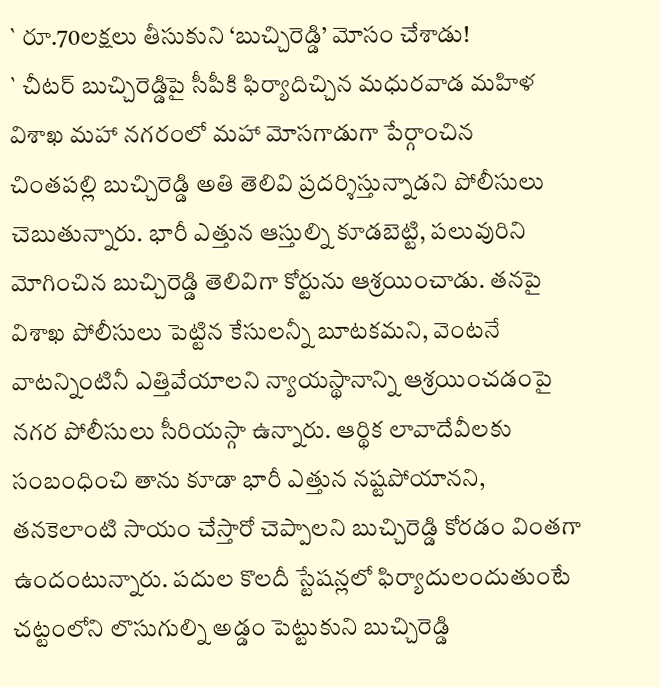` రూ.70లక్షలు తీసుకుని ‘బుచ్చిరెడ్డి’ మోసం చేశాడు!
` చీటర్ బుచ్చిరెడ్డిపై సీపీకి ఫిర్యాదిచ్చిన మధురవాడ మహిళ
విశాఖ మహా నగరంలో మహా మోసగాడుగా పేర్గాంచిన
చింతపల్లి బుచ్చిరెడ్డి అతి తెలివి ప్రదర్శిస్తున్నాడని పోలీసులు చెబుతున్నారు. భారీ ఎత్తున ఆస్తుల్ని కూడబెట్టి, పలువురిని మోగించిన బుచ్చిరెడ్డి తెలివిగా కోర్టును ఆశ్రయించాడు. తనపై విశాఖ పోలీసులు పెట్టిన కేసులన్నీ బూటకమని, వెంటనే వాటన్నింటినీ ఎత్తివేయాలని న్యాయస్థానాన్ని ఆశ్రయించడంపై నగర పోలీసులు సీరియస్గా ఉన్నారు. ఆర్థిక లావాదేవీలకు సంబంధించి తాను కూడా భారీ ఎత్తున నష్టపోయానని, తనకెలాంటి సాయం చేస్తారో చెప్పాలని బుచ్చిరెడ్డి కోరడం వింతగా ఉందంటున్నారు. పదుల కొలదీ స్టేషన్లలో ఫిర్యాదులందుతుంటే చట్టంలోని లొసుగుల్ని అడ్డం పెట్టుకుని బుచ్చిరెడ్డి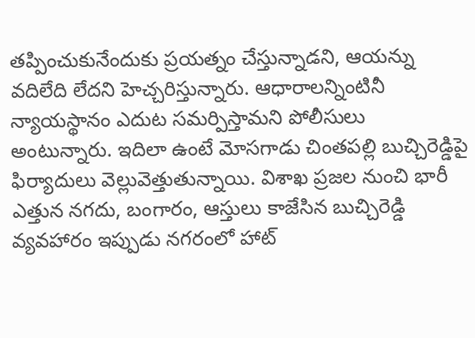తప్పించుకునేందుకు ప్రయత్నం చేస్తున్నాడని, ఆయన్ను వదిలేది లేదని హెచ్చరిస్తున్నారు. ఆధారాలన్నింటినీ న్యాయస్థానం ఎదుట సమర్పిస్తామని పోలీసులు అంటున్నారు. ఇదిలా ఉంటే మోసగాడు చింతపల్లి బుచ్చిరెడ్డిపై ఫిర్యాదులు వెల్లువెత్తుతున్నాయి. విశాఖ ప్రజల నుంచి భారీ ఎత్తున నగదు, బంగారం, ఆస్తులు కాజేసిన బుచ్చిరెడ్డి వ్యవహారం ఇప్పుడు నగరంలో హాట్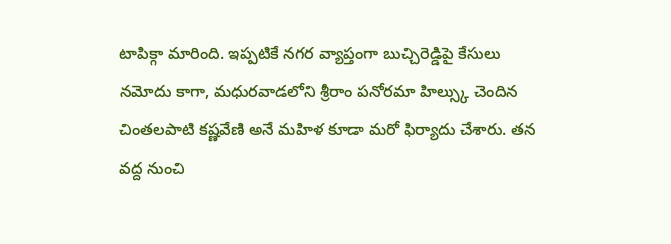టాపిక్గా మారింది. ఇప్పటికే నగర వ్యాప్తంగా బుచ్చిరెడ్డిపై కేసులు నమోదు కాగా, మధురవాడలోని శ్రీరాం పనోరమా హిల్స్కు చెందిన చింతలపాటి కష్ణవేణి అనే మహిళ కూడా మరో ఫిర్యాదు చేశారు. తన వద్ద నుంచి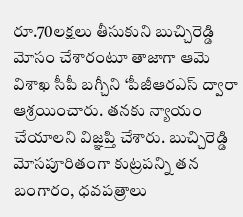రూ.70లక్షలు తీసుకుని బుచ్చిరెడ్డి మోసం చేశారంటూ తాజాగా ఆమె విశాఖ సీపీ బగ్చీని ‘పీజీఆరఎస్ ద్వారా ఆశ్రయించారు. తనకు న్యాయం చేయాలని విజ్ఞప్తి చేశారు. బుచ్చిరెడ్డి మోసపూరితంగా కుట్రపన్ని తన బంగారం, ధవపత్రాలు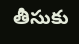తీసుకు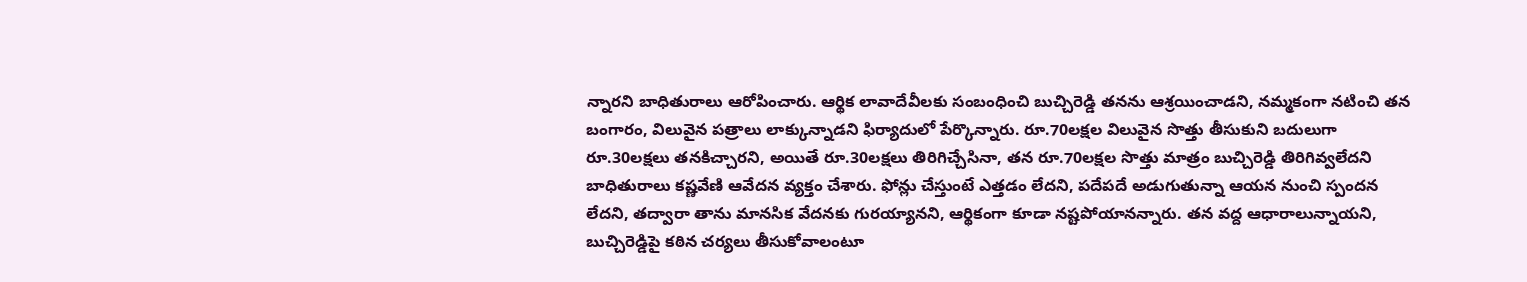న్నారని బాధితురాలు ఆరోపించారు. ఆర్థిక లావాదేవీలకు సంబంధించి బుచ్చిరెడ్డి తనను ఆశ్రయించాడని, నమ్మకంగా నటించి తన బంగారం, విలువైన పత్రాలు లాక్కున్నాడని ఫిర్యాదులో పేర్కొన్నారు. రూ.70లక్షల విలువైన సొత్తు తీసుకుని బదులుగా రూ.30లక్షలు తనకిచ్చారని, అయితే రూ.30లక్షలు తిరిగిచ్చేసినా, తన రూ.70లక్షల సొత్తు మాత్రం బుచ్చిరెడ్డి తిరిగివ్వలేదని బాధితురాలు కష్ణవేణి ఆవేదన వ్యక్తం చేశారు. ఫోన్లు చేస్తుంటే ఎత్తడం లేదని, పదేపదే అడుగుతున్నా ఆయన నుంచి స్పందన లేదని, తద్వారా తాను మానసిక వేదనకు గురయ్యానని, ఆర్థికంగా కూడా నష్టపోయానన్నారు. తన వద్ద ఆధారాలున్నాయని, బుచ్చిరెడ్డిపై కఠిన చర్యలు తీసుకోవాలంటూ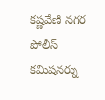కష్ణవేణి నగర పోలీస్ కమిషనర్ను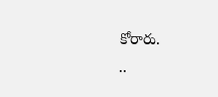కోరారు.
..